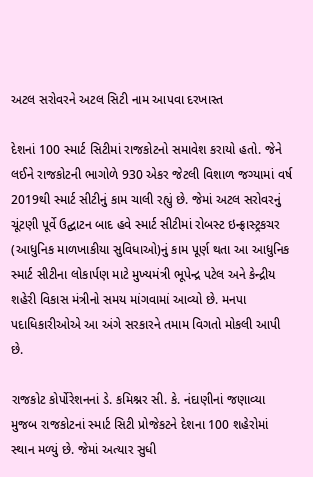અટલ સરોવરને અટલ સિટી નામ આપવા દરખાસ્ત

દેશનાં 100 સ્માર્ટ સિટીમાં રાજકોટનો સમાવેશ કરાયો હતો. જેને લઈને રાજકોટની ભાગોળે 930 એકર જેટલી વિશાળ જગ્યામાં વર્ષ 2019થી સ્માર્ટ સીટીનું કામ ચાલી રહ્યું છે. જેમાં અટલ સરોવરનું ચૂંટણી પૂર્વે ઉદ્ઘાટન બાદ હવે સ્માર્ટ સીટીમાં રોબસ્ટ ઇન્ફ્રાસ્ટ્રકચર (આધુનિક માળખાકીયા સુવિધાઓ)નું કામ પૂર્ણ થતા આ આધુનિક સ્માર્ટ સીટીના લોકાર્પણ માટે મુખ્યમંત્રી ભૂપેન્દ્ર પટેલ અને કેન્દ્રીય શહેરી વિકાસ મંત્રીનો સમય માંગવામાં આવ્યો છે. મનપા પદાધિકારીઓએ આ અંગે સરકારને તમામ વિગતો મોકલી આપી છે.

રાજકોટ કોર્પોરેશનનાં ડે. કમિશ્નર સી. કે. નંદાણીનાં જણાવ્યા મુજબ રાજકોટનાં સ્માર્ટ સિટી પ્રોજેકટને દેશના 100 શહેરોમાં સ્થાન મળ્યું છે. જેમાં અત્યાર સુધી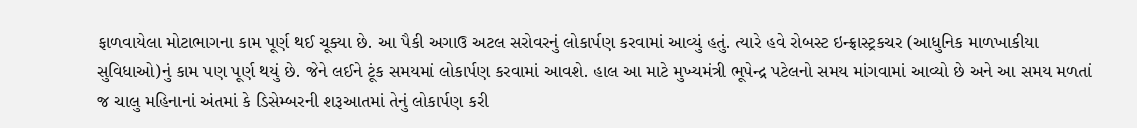ફાળવાયેલા મોટાભાગના કામ પૂર્ણ થઈ ચૂક્યા છે. આ પૈકી અગાઉ અટલ સરોવરનું લોકાર્પણ કરવામાં આવ્યું હતું. ત્યારે હવે રોબસ્ટ ઇન્ફ્રાસ્ટ્રકચર (આધુનિક માળખાકીયા સુવિધાઓ)નું કામ પણ પૂર્ણ થયું છે. જેને લઈને ટૂંક સમયમાં લોકાર્પણ કરવામાં આવશે. હાલ આ માટે મુખ્યમંત્રી ભૂપેન્દ્ર પટેલનો સમય માંગવામાં આવ્યો છે અને આ સમય મળતાં જ ચાલુ મહિનાનાં અંતમાં કે ડિસેમ્બરની શરૂઆતમાં તેનું લોકાર્પણ કરી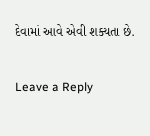દેવામાં આવે એવી શક્યતા છે.

Leave a Reply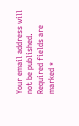Your email address will not be published. Required fields are marked *